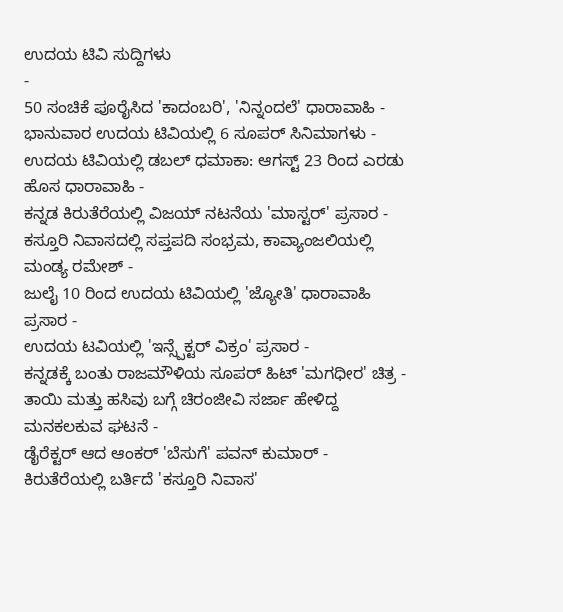ಉದಯ ಟಿವಿ ಸುದ್ದಿಗಳು
-
50 ಸಂಚಿಕೆ ಪೂರೈಸಿದ 'ಕಾದಂಬರಿ', 'ನಿನ್ನಂದಲೆ' ಧಾರಾವಾಹಿ -
ಭಾನುವಾರ ಉದಯ ಟಿವಿಯಲ್ಲಿ 6 ಸೂಪರ್ ಸಿನಿಮಾಗಳು -
ಉದಯ ಟಿವಿಯಲ್ಲಿ ಡಬಲ್ ಧಮಾಕಾ: ಆಗಸ್ಟ್ 23 ರಿಂದ ಎರಡು ಹೊಸ ಧಾರಾವಾಹಿ -
ಕನ್ನಡ ಕಿರುತೆರೆಯಲ್ಲಿ ವಿಜಯ್ ನಟನೆಯ 'ಮಾಸ್ಟರ್' ಪ್ರಸಾರ -
ಕಸ್ತೂರಿ ನಿವಾಸದಲ್ಲಿ ಸಪ್ತಪದಿ ಸಂಭ್ರಮ, ಕಾವ್ಯಾಂಜಲಿಯಲ್ಲಿ ಮಂಡ್ಯ ರಮೇಶ್ -
ಜುಲೈ 10 ರಿಂದ ಉದಯ ಟಿವಿಯಲ್ಲಿ 'ಜ್ಯೋತಿ' ಧಾರಾವಾಹಿ ಪ್ರಸಾರ -
ಉದಯ ಟವಿಯಲ್ಲಿ 'ಇನ್ಸ್ಪೆಕ್ಟರ್ ವಿಕ್ರಂ' ಪ್ರಸಾರ -
ಕನ್ನಡಕ್ಕೆ ಬಂತು ರಾಜಮೌಳಿಯ ಸೂಪರ್ ಹಿಟ್ 'ಮಗಧೀರ' ಚಿತ್ರ -
ತಾಯಿ ಮತ್ತು ಹಸಿವು ಬಗ್ಗೆ ಚಿರಂಜೀವಿ ಸರ್ಜಾ ಹೇಳಿದ್ದ ಮನಕಲಕುವ ಘಟನೆ -
ಡೈರೆಕ್ಟರ್ ಆದ ಆಂಕರ್ 'ಬೆಸುಗೆ' ಪವನ್ ಕುಮಾರ್ -
ಕಿರುತೆರೆಯಲ್ಲಿ ಬರ್ತಿದೆ 'ಕಸ್ತೂರಿ ನಿವಾಸ'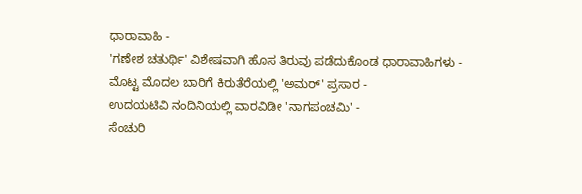ಧಾರಾವಾಹಿ -
'ಗಣೇಶ ಚತುರ್ಥಿ' ವಿಶೇಷವಾಗಿ ಹೊಸ ತಿರುವು ಪಡೆದುಕೊಂಡ ಧಾರಾವಾಹಿಗಳು -
ಮೊಟ್ಟ ಮೊದಲ ಬಾರಿಗೆ ಕಿರುತೆರೆಯಲ್ಲಿ 'ಅಮರ್' ಪ್ರಸಾರ -
ಉದಯಟಿವಿ ನಂದಿನಿಯಲ್ಲಿ ವಾರವಿಡೀ 'ನಾಗಪಂಚಮಿ' -
ಸೆಂಚುರಿ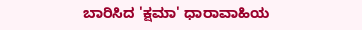ಬಾರಿಸಿದ 'ಕ್ಷಮಾ' ಧಾರಾವಾಹಿಯ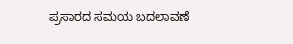ಪ್ರಸಾರದ ಸಮಯ ಬದಲಾವಣೆ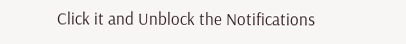Click it and Unblock the Notifications